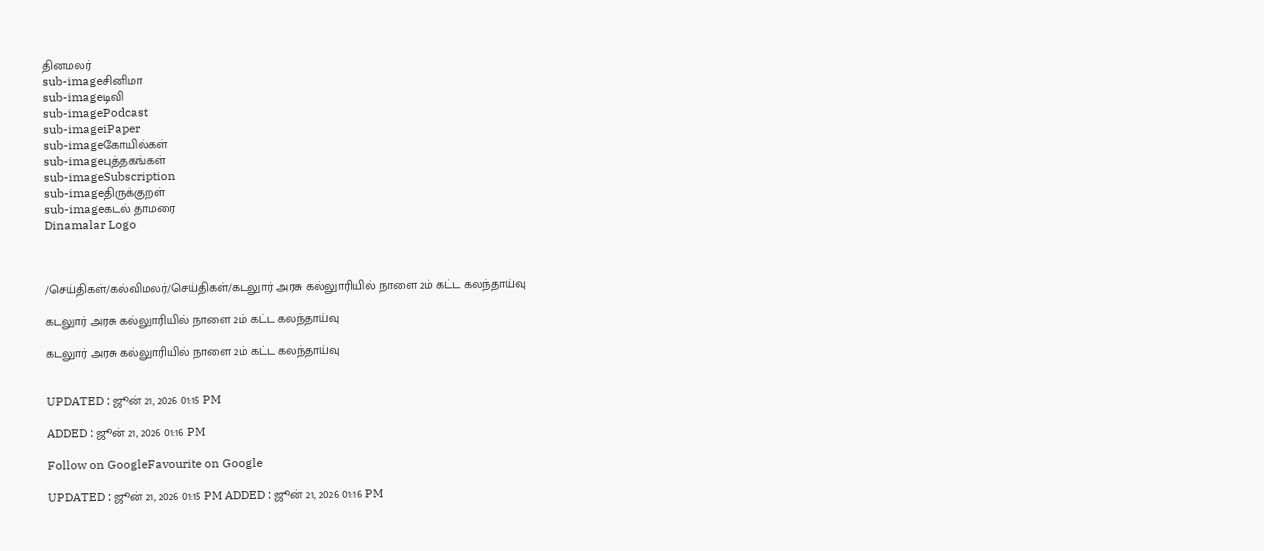தினமலர்
sub-imageசினிமா
sub-imageடிவி
sub-imagePodcast
sub-imageiPaper
sub-imageகோயில்கள்
sub-imageபுத்தகங்கள்
sub-imageSubscription
sub-imageதிருக்குறள்
sub-imageகடல் தாமரை
Dinamalar Logo



/செய்திகள்/கல்விமலர்/செய்திகள்/கடலுார் அரசு கல்லுாரியில் நாளை 2ம் கட்ட கலந்தாய்வு

கடலுார் அரசு கல்லுாரியில் நாளை 2ம் கட்ட கலந்தாய்வு

கடலுார் அரசு கல்லுாரியில் நாளை 2ம் கட்ட கலந்தாய்வு


UPDATED : ஜூன் 21, 2026 01:15 PM

ADDED : ஜூன் 21, 2026 01:16 PM

Follow on GoogleFavourite on Google

UPDATED : ஜூன் 21, 2026 01:15 PM ADDED : ஜூன் 21, 2026 01:16 PM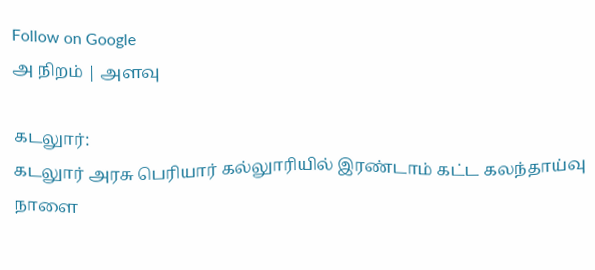Follow on Google
அ நிறம் | அளவு

கடலுார்:
கடலுார் அரசு பெரியார் கல்லுாரியில் இரண்டாம் கட்ட கலந்தாய்வு நாளை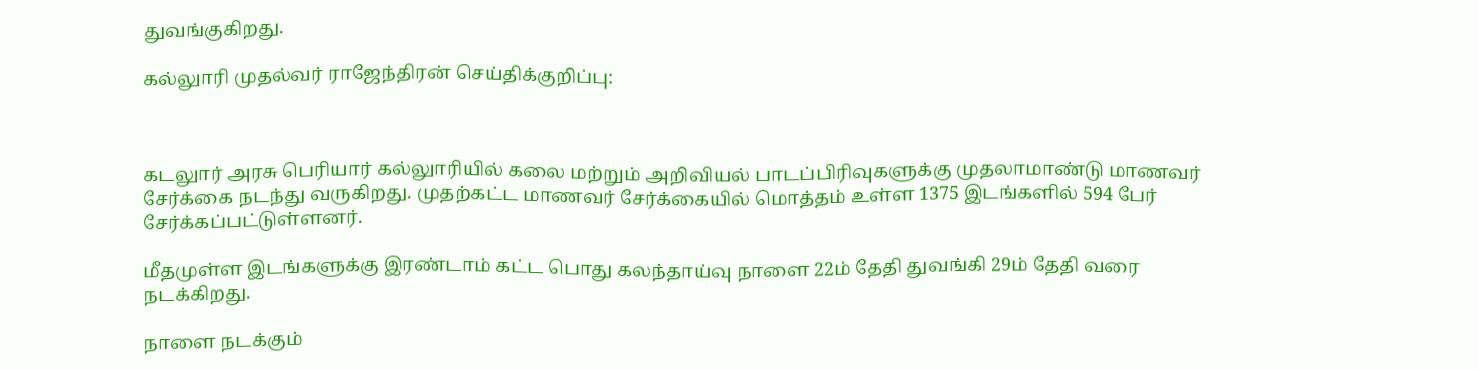துவங்குகிறது.

கல்லுாரி முதல்வர் ராஜேந்திரன் செய்திக்குறிப்பு:



கடலுார் அரசு பெரியார் கல்லுாரியில் கலை மற்றும் அறிவியல் பாடப்பிரிவுகளுக்கு முதலாமாண்டு மாணவர் சேர்க்கை நடந்து வருகிறது. முதற்கட்ட மாணவர் சேர்க்கையில் மொத்தம் உள்ள 1375 இடங்களில் 594 பேர் சேர்க்கப்பட்டுள்ளனர்.

மீதமுள்ள இடங்களுக்கு இரண்டாம் கட்ட பொது கலந்தாய்வு நாளை 22ம் தேதி துவங்கி 29ம் தேதி வரை நடக்கிறது.

நாளை நடக்கும்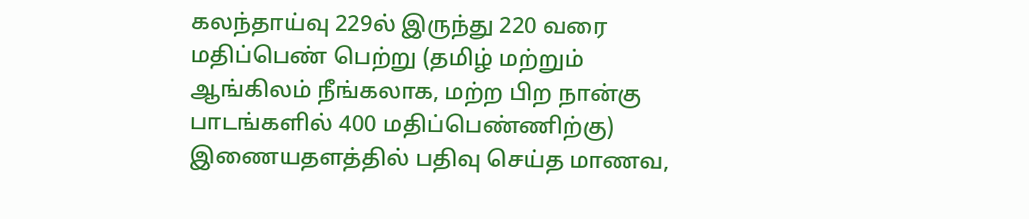கலந்தாய்வு 229ல் இருந்து 220 வரை மதிப்பெண் பெற்று (தமிழ் மற்றும் ஆங்கிலம் நீங்கலாக, மற்ற பிற நான்கு பாடங்களில் 400 மதிப்பெண்ணிற்கு) இணையதளத்தில் பதிவு செய்த மாணவ,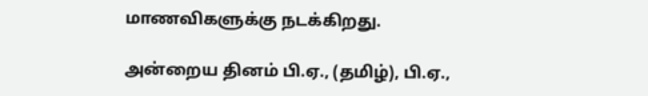மாணவிகளுக்கு நடக்கிறது.

அன்றைய தினம் பி.ஏ., (தமிழ்), பி.ஏ.,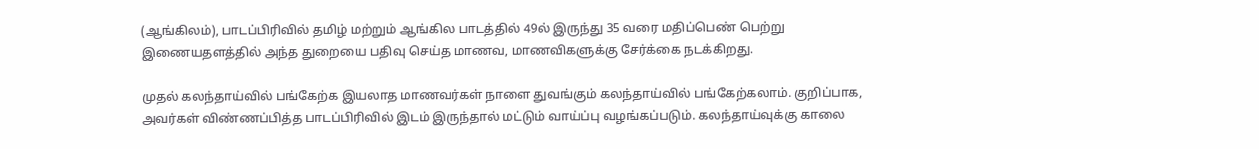(ஆங்கிலம்), பாடப்பிரிவில் தமிழ் மற்றும் ஆங்கில பாடத்தில் 49ல் இருந்து 35 வரை மதிப்பெண் பெற்று இணையதளத்தில் அந்த துறையை பதிவு செய்த மாணவ, மாணவிகளுக்கு சேர்க்கை நடக்கிறது.

முதல் கலந்தாய்வில் பங்கேற்க இயலாத மாணவர்கள் நாளை துவங்கும் கலந்தாய்வில் பங்கேற்கலாம். குறிப்பாக, அவர்கள் விண்ணப்பித்த பாடப்பிரிவில் இடம் இருந்தால் மட்டும் வாய்ப்பு வழங்கப்படும். கலந்தாய்வுக்கு காலை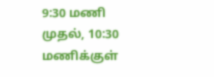9:30 மணி முதல், 10:30 மணிக்குள்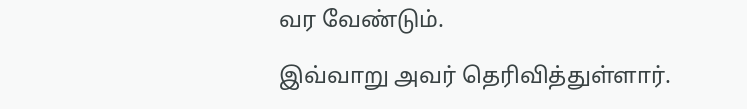வர வேண்டும்.

இவ்வாறு அவர் தெரிவித்துள்ளார்.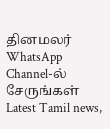தினமலர் WhatsApp Channel-ல் சேருங்கள்
Latest Tamil news,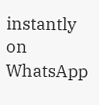instantly on WhatsApp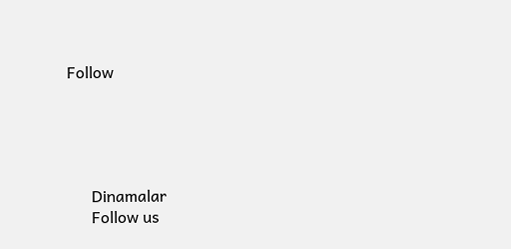Follow





      Dinamalar
      Follow us